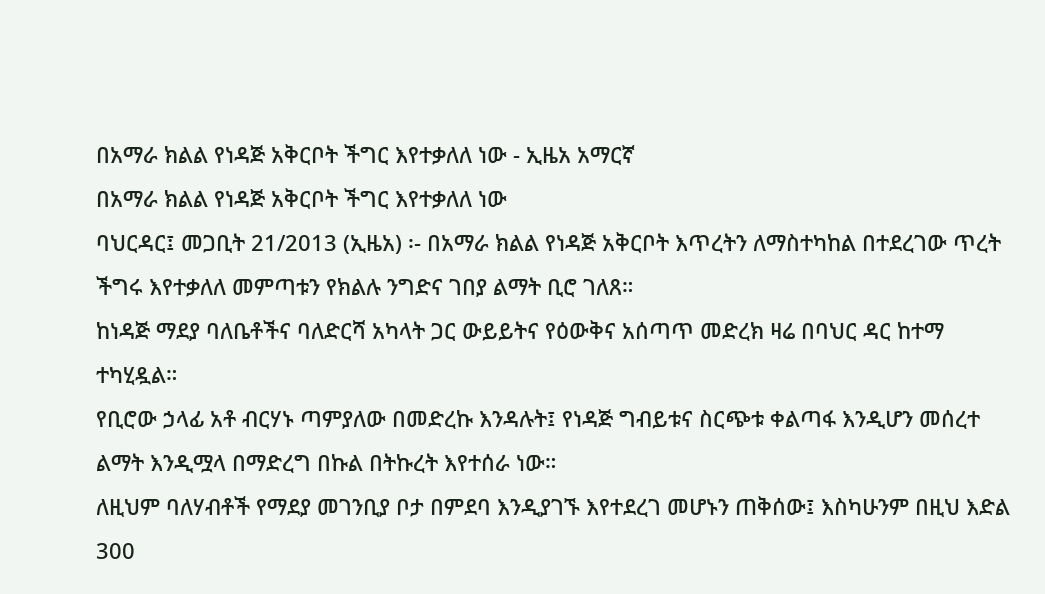በአማራ ክልል የነዳጅ አቅርቦት ችግር እየተቃለለ ነው - ኢዜአ አማርኛ
በአማራ ክልል የነዳጅ አቅርቦት ችግር እየተቃለለ ነው
ባህርዳር፤ መጋቢት 21/2013 (ኢዜአ) ፡- በአማራ ክልል የነዳጅ አቅርቦት እጥረትን ለማስተካከል በተደረገው ጥረት ችግሩ እየተቃለለ መምጣቱን የክልሉ ንግድና ገበያ ልማት ቢሮ ገለጸ።
ከነዳጅ ማደያ ባለቤቶችና ባለድርሻ አካላት ጋር ውይይትና የዕውቅና አሰጣጥ መድረክ ዛሬ በባህር ዳር ከተማ ተካሂዷል።
የቢሮው ኃላፊ አቶ ብርሃኑ ጣምያለው በመድረኩ እንዳሉት፤ የነዳጅ ግብይቱና ስርጭቱ ቀልጣፋ እንዲሆን መሰረተ ልማት እንዲሟላ በማድረግ በኩል በትኩረት እየተሰራ ነው።
ለዚህም ባለሃብቶች የማደያ መገንቢያ ቦታ በምደባ እንዲያገኙ እየተደረገ መሆኑን ጠቅሰው፤ እስካሁንም በዚህ እድል 300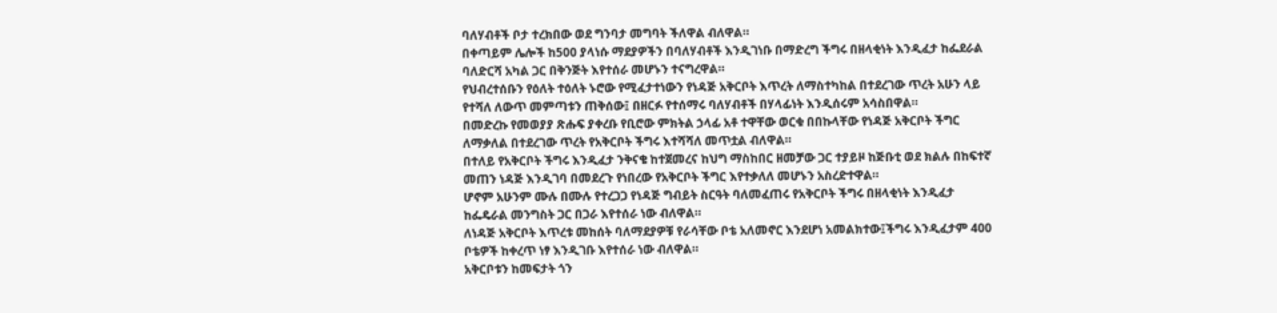ባለሃብቶች ቦታ ተረክበው ወደ ግንባታ መግባት ችለዋል ብለዋል።
በቀጣይም ሌሎች ከ500 ያላነሱ ማደያዎችን በባለሃብቶች እንዲገነቡ በማድረግ ችግሩ በዘላቂነት እንዲፈታ ከፌደራል ባለድርሻ አካል ጋር በቅንጅት እየተሰራ መሆኑን ተናግረዋል።
የህብረተሰቡን የዕለት ተዕለት ኑሮው የሚፈታተነውን የነዳጅ አቅርቦት እጥረት ለማስተካከል በተደረገው ጥረት አሁን ላይ የተሻለ ለውጥ መምጣቱን ጠቅሰው፤ በዘርፉ የተሰማሩ ባለሃብቶች በሃላፊነት እንዲሰሩም አሳስበዋል።
በመድረኩ የመወያያ ጽሑፍ ያቀረቡ የቢሮው ምክትል ኃላፊ አቶ ተዋቸው ወርቁ በበኩላቸው የነዳጅ አቅርቦት ችግር ለማቃለል በተደረገው ጥረት የአቅርቦት ችግሩ እተሻሻለ መጥቷል ብለዋል።
በተለይ የአቅርቦት ችግሩ እንዲፈታ ንቅናቄ ከተጀመረና ከህግ ማስከበር ዘመቻው ጋር ተያይዞ ከጅቡቲ ወደ ክልሉ በከፍተኛ መጠን ነዳጅ እንዲገባ በመደረጉ የነበረው የአቅርቦት ችግር እየተቃለለ መሆኑን አስረድተዋል።
ሆኖም አሁንም ሙሉ በሙሉ የተረጋጋ የነዳጅ ግብይት ስርዓት ባለመፈጠሩ የአቅርቦት ችግሩ በዘላቂነት እንዲፈታ ከፌዴራል መንግስት ጋር በጋራ እየተሰራ ነው ብለዋል።
ለነዳጅ አቅርቦት እጥረቱ መከሰት ባለማደያዎቹ የራሳቸው ቦቴ አለመኖር እንደሆነ አመልክተው፤ችግሩ እንዲፈታም 400 ቦቴዎች ከቀረጥ ነፃ እንዲገቡ እየተሰራ ነው ብለዋል።
አቅርቦቱን ከመፍታት ጎን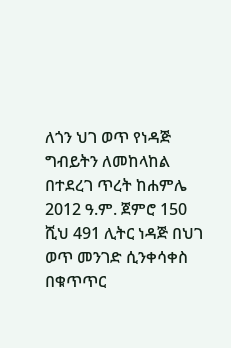ለጎን ህገ ወጥ የነዳጅ ግብይትን ለመከላከል በተደረገ ጥረት ከሐምሌ 2012 ዓ.ም. ጀምሮ 150 ሺህ 491 ሊትር ነዳጅ በህገ ወጥ መንገድ ሲንቀሳቀስ በቁጥጥር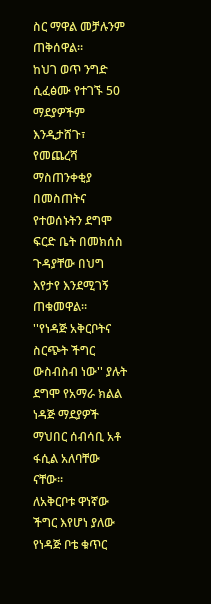ስር ማዋል መቻሉንም ጠቅሰዋል።
ከህገ ወጥ ንግድ ሲፈፅሙ የተገኙ 50 ማደያዎችም እንዲታሸጉ፣ የመጨረሻ ማስጠንቀቂያ በመስጠትና የተወሰኑትን ደግሞ ፍርድ ቤት በመክሰስ ጉዳያቸው በህግ እየታየ እንደሚገኝ ጠቁመዋል።
''የነዳጅ አቅርቦትና ስርጭት ችግር ውስብስብ ነው'' ያሉት ደግሞ የአማራ ክልል ነዳጅ ማደያዎች ማህበር ሰብሳቢ አቶ ፋሲል አለባቸው ናቸው።
ለአቅርቦቱ ዋነኛው ችግር እየሆነ ያለው የነዳጅ ቦቴ ቁጥር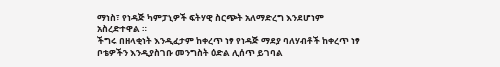ማነስ፣ የነዳጅ ካምፓኒዎች ፍትሃዊ ስርጭት አለማድረግ እንደሆነም አስረድተዋል ።
ችግሩ በዘላቂነት እንዲፈታም ከቀረጥ ነፃ የነዳጅ ማደያ ባለሃብቶች ከቀረጥ ነፃ ቦቴዎችን እንዲያስገቡ መንግስት ዕድል ሊሰጥ ይገባል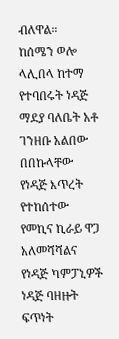ብለዋል።
ከሰሜን ወሎ ላሊበላ ከተማ የተባበሩት ነዳጅ ማደያ ባለቤት አቶ ገንዘቡ አልበው በበኩላቸው የነዳጅ እጥረት የተከሰተው የመኪና ኪራይ ዋጋ አለመሻሻልና የነዳጅ ካምፓኒዎች ነዳጅ ባዘዙት ፍጥነት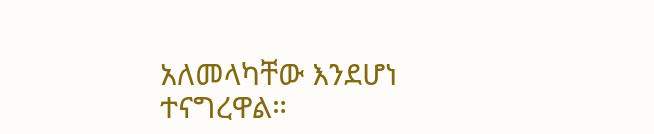አለመላካቸው እንደሆነ ተናግረዋል።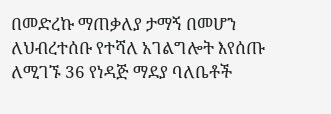በመድረኩ ማጠቃለያ ታማኝ በመሆን ለህብረተሰቡ የተሻለ አገልግሎት እየሰጡ ለሚገኙ 36 የነዳጅ ማደያ ባለቤቶች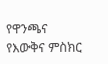የዋንጫና የእውቅና ምስክር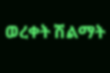ወረቀት ሽልማት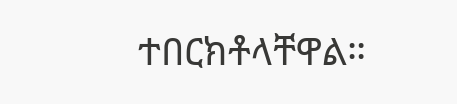ተበርክቶላቸዋል።